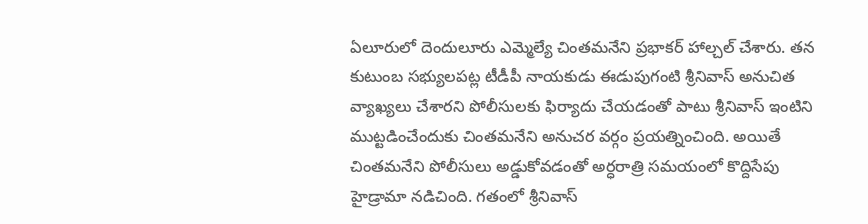ఏలూరులో దెందులూరు ఎమ్మెల్యే చింతమనేని ప్రభాకర్ హాల్చల్ చేశారు. తన కుటుంబ సభ్యులపట్ల టీడీపీ నాయకుడు ఈడుపుగంటి శ్రీనివాస్ అనుచిత వ్యాఖ్యలు చేశారని పోలీసులకు ఫిర్యాదు చేయడంతో పాటు శ్రీనివాస్ ఇంటిని ముట్టడించేందుకు చింతమనేని అనుచర వర్గం ప్రయత్నించింది. అయితే చింతమనేని పోలీసులు అడ్డుకోవడంతో అర్ధరాత్రి సమయంలో కొద్దిసేపు హైడ్రామా నడిచింది. గతంలో శ్రీనివాస్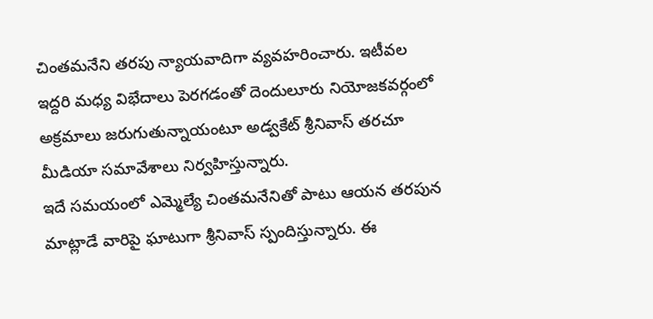చింతమనేని తరపు న్యాయవాదిగా వ్యవహరించారు. ఇటీవల ఇద్దరి మధ్య విభేదాలు పెరగడంతో దెందులూరు నియోజకవర్గంలో అక్రమాలు జరుగుతున్నాయంటూ అడ్వకేట్ శ్రీనివాస్ తరచూ మీడియా సమావేశాలు నిర్వహిస్తున్నారు.
ఇదే సమయంలో ఎమ్మెల్యే చింతమనేనితో పాటు ఆయన తరపున మాట్లాడే వారిపై ఘాటుగా శ్రీనివాస్ స్పందిస్తున్నారు. ఈ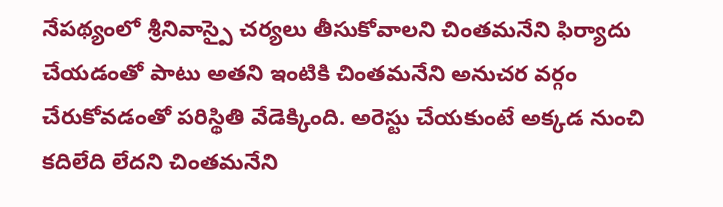నేపథ్యంలో శ్రీనివాస్పై చర్యలు తీసుకోవాలని చింతమనేని ఫిర్యాదు చేయడంతో పాటు అతని ఇంటికి చింతమనేని అనుచర వర్గం చేరుకోవడంతో పరిస్థితి వేడెక్కింది. అరెస్టు చేయకుంటే అక్కడ నుంచి కదిలేది లేదని చింతమనేని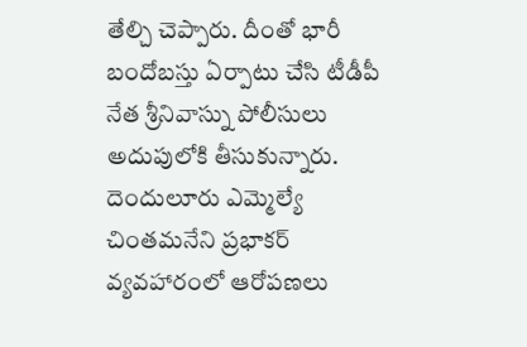తేల్చి చెప్పారు. దీంతో భారీ బందోబస్తు ఏర్పాటు చేసి టీడీపీ నేత శ్రీనివాస్ను పోలీసులు అదుపులోకి తీసుకున్నారు.
దెందులూరు ఎమ్మెల్యే చింతమనేని ప్రభాకర్ వ్యవహారంలో ఆరోపణలు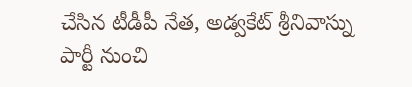చేసిన టీడీపీ నేత, అడ్వకేట్ శ్రీనివాస్ను పార్టీ నుంచి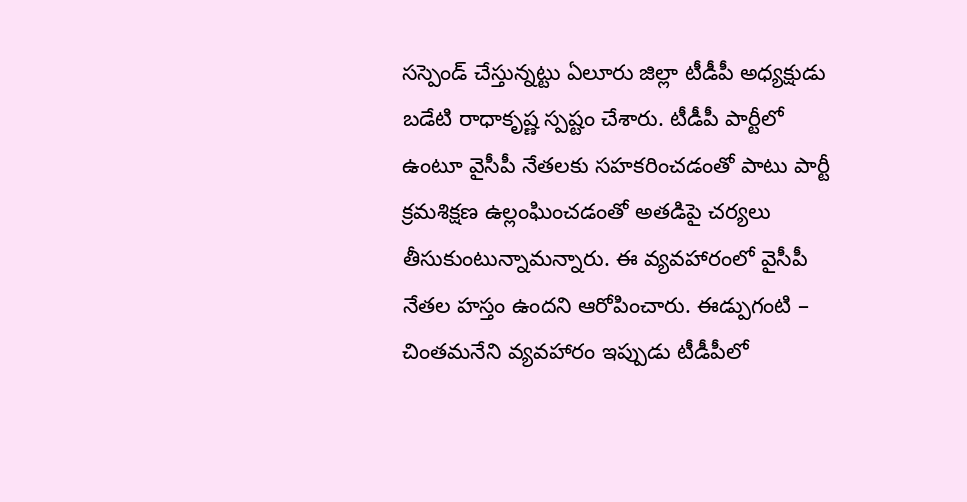సస్పెండ్ చేస్తున్నట్టు ఏలూరు జిల్లా టీడీపీ అధ్యక్షుడు బడేటి రాధాకృష్ణ స్పష్టం చేశారు. టీడీపీ పార్టీలో ఉంటూ వైసీపీ నేతలకు సహకరించడంతో పాటు పార్టీ క్రమశిక్షణ ఉల్లంఘించడంతో అతడిపై చర్యలు తీసుకుంటున్నామన్నారు. ఈ వ్యవహారంలో వైసీపీ నేతల హస్తం ఉందని ఆరోపించారు. ఈడ్పుగంటి – చింతమనేని వ్యవహారం ఇప్పుడు టీడీపీలో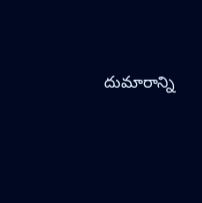దుమారాన్ని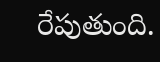రేపుతుంది.